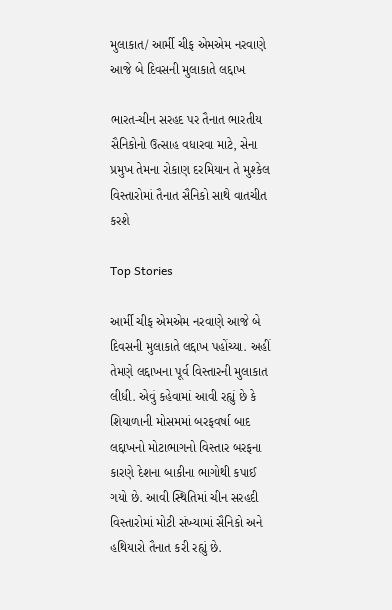મુલાકાત/ આર્મી ચીફ એમએમ નરવાણે આજે બે દિવસની મુલાકાતે લદ્દાખ

ભારત-ચીન સરહદ પર તૈનાત ભારતીય સૈનિકોનો ઉત્સાહ વધારવા માટે, સેના પ્રમુખ તેમના રોકાણ દરમિયાન તે મુશ્કેલ વિસ્તારોમાં તૈનાત સૈનિકો સાથે વાતચીત કરશે

Top Stories

આર્મી ચીફ એમએમ નરવાણે આજે બે દિવસની મુલાકાતે લદ્દાખ પહોંચ્યા. અહીં તેમણે લદ્દાખના પૂર્વ વિસ્તારની મુલાકાત લીધી. એવું કહેવામાં આવી રહ્યું છે કે શિયાળાની મોસમમાં બરફવર્ષા બાદ લદ્દાખનો મોટાભાગનો વિસ્તાર બરફના કારણે દેશના બાકીના ભાગોથી કપાઈ ગયો છે. આવી સ્થિતિમાં ચીન સરહદી વિસ્તારોમાં મોટી સંખ્યામાં સૈનિકો અને હથિયારો તૈનાત કરી રહ્યું છે.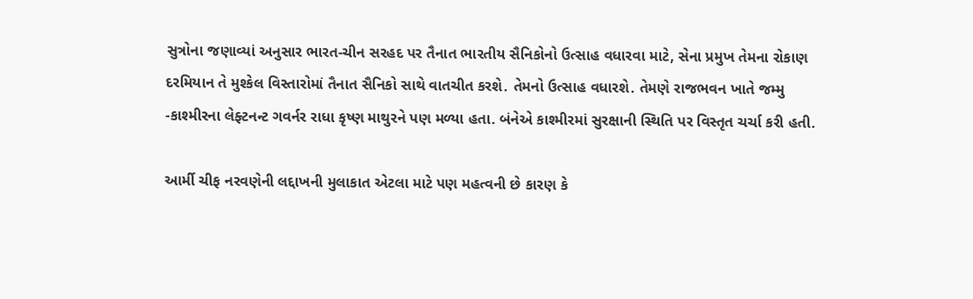સુત્રોના જણાવ્યાં અનુસાર ભારત-ચીન સરહદ પર તૈનાત ભારતીય સૈનિકોનો ઉત્સાહ વધારવા માટે, સેના પ્રમુખ તેમના રોકાણ દરમિયાન તે મુશ્કેલ વિસ્તારોમાં તૈનાત સૈનિકો સાથે વાતચીત કરશે. તેમનો ઉત્સાહ વધારશે. તેમણે રાજભવન ખાતે જમ્મુ -કાશ્મીરના લેફ્ટનન્ટ ગવર્નર રાધા કૃષ્ણ માથુરને પણ મળ્યા હતા. બંનેએ કાશ્મીરમાં સુરક્ષાની સ્થિતિ પર વિસ્તૃત ચર્ચા કરી હતી.

આર્મી ચીફ નરવણેની લદ્દાખની મુલાકાત એટલા માટે પણ મહત્વની છે કારણ કે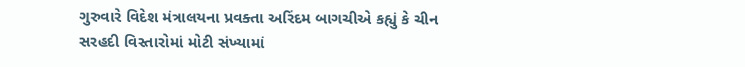ગુરુવારે વિદેશ મંત્રાલયના પ્રવક્તા અરિંદમ બાગચીએ કહ્યું કે ચીન સરહદી વિસ્તારોમાં મોટી સંખ્યામાં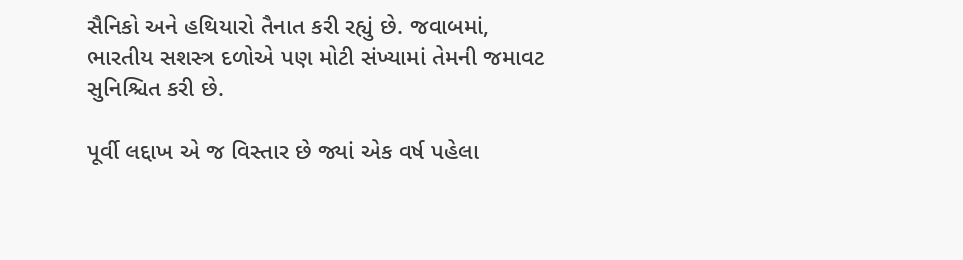સૈનિકો અને હથિયારો તૈનાત કરી રહ્યું છે. જવાબમાં, ભારતીય સશસ્ત્ર દળોએ પણ મોટી સંખ્યામાં તેમની જમાવટ સુનિશ્ચિત કરી છે.

પૂર્વી લદ્દાખ એ જ વિસ્તાર છે જ્યાં એક વર્ષ પહેલા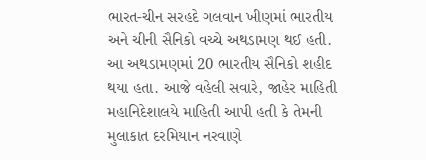ભારત-ચીન સરહદે ગલવાન ખીણમાં ભારતીય અને ચીની સૈનિકો વચ્ચે અથડામણ થઈ હતી. આ અથડામણમાં 20 ભારતીય સૈનિકો શહીદ થયા હતા. આજે વહેલી સવારે, જાહેર માહિતી મહાનિદેશાલયે માહિતી આપી હતી કે તેમની મુલાકાત દરમિયાન નરવાણે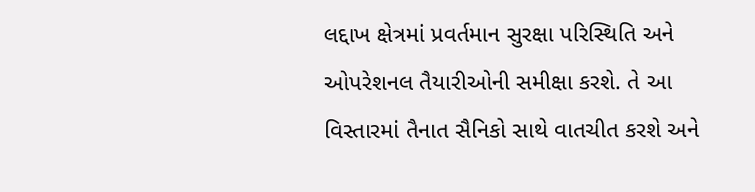લદ્દાખ ક્ષેત્રમાં પ્રવર્તમાન સુરક્ષા પરિસ્થિતિ અને ઓપરેશનલ તૈયારીઓની સમીક્ષા કરશે. તે આ વિસ્તારમાં તૈનાત સૈનિકો સાથે વાતચીત કરશે અને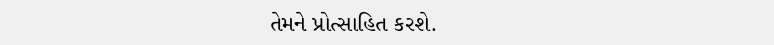તેમને પ્રોત્સાહિત કરશે.